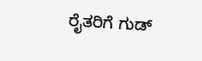ರೈತರಿಗೆ ಗುಡ್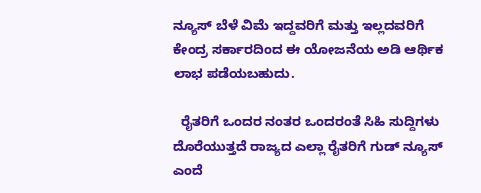ನ್ಯೂಸ್ ಬೆಳೆ ವಿಮೆ ಇದ್ದವರಿಗೆ ಮತ್ತು ಇಲ್ಲದವರಿಗೆ ಕೇಂದ್ರ ಸರ್ಕಾರದಿಂದ ಈ ಯೋಜನೆಯ ಅಡಿ ಆರ್ಥಿಕ ಲಾಭ ಪಡೆಯಬಹುದು.

  ರೈತರಿಗೆ ಒಂದರ ನಂತರ ಒಂದರಂತೆ ಸಿಹಿ ಸುದ್ದಿಗಳು ದೊರೆಯುತ್ತದೆ ರಾಜ್ಯದ ಎಲ್ಲಾ ರೈತರಿಗೆ ಗುಡ್ ನ್ಯೂಸ್ ಎಂದೆ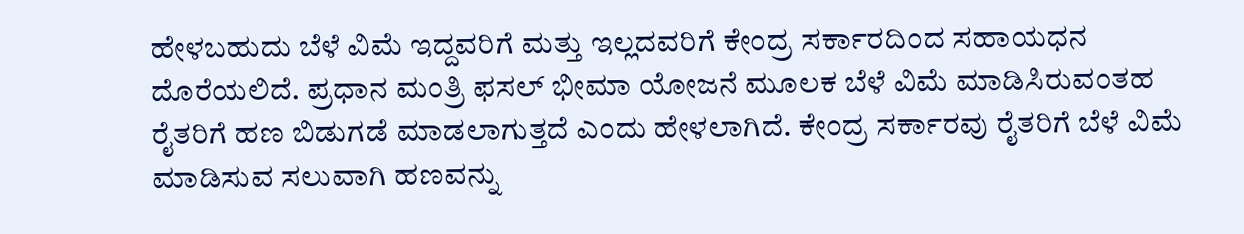ಹೇಳಬಹುದು ಬೆಳೆ ವಿಮೆ ಇದ್ದವರಿಗೆ ಮತ್ತು ಇಲ್ಲದವರಿಗೆ ಕೇಂದ್ರ ಸರ್ಕಾರದಿಂದ ಸಹಾಯಧನ ದೊರೆಯಲಿದೆ. ಪ್ರಧಾನ ಮಂತ್ರಿ ಫಸಲ್ ಭೀಮಾ ಯೋಜನೆ ಮೂಲಕ ಬೆಳೆ ವಿಮೆ ಮಾಡಿಸಿರುವಂತಹ ರೈತರಿಗೆ ಹಣ ಬಿಡುಗಡೆ ಮಾಡಲಾಗುತ್ತದೆ ಎಂದು ಹೇಳಲಾಗಿದೆ. ಕೇಂದ್ರ ಸರ್ಕಾರವು ರೈತರಿಗೆ ಬೆಳೆ ವಿಮೆ ಮಾಡಿಸುವ ಸಲುವಾಗಿ ಹಣವನ್ನು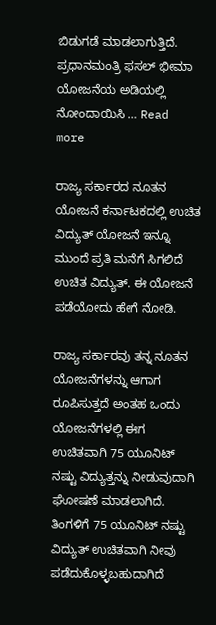ಬಿಡುಗಡೆ ಮಾಡಲಾಗುತ್ತಿದೆ. ಪ್ರಧಾನಮಂತ್ರಿ ಫಸಲ್ ಭೀಮಾ ಯೋಜನೆಯ ಅಡಿಯಲ್ಲಿ ನೋಂದಾಯಿಸಿ … Read more

ರಾಜ್ಯ ಸರ್ಕಾರದ ನೂತನ ಯೋಜನೆ ಕರ್ನಾಟಕದಲ್ಲಿ ಉಚಿತ ವಿದ್ಯುತ್ ಯೋಜನೆ ಇನ್ನೂ ಮುಂದೆ ಪ್ರತಿ ಮನೆಗೆ ಸಿಗಲಿದೆ ಉಚಿತ ವಿದ್ಯುತ್. ಈ ಯೋಜನೆ ಪಡೆಯೋದು ಹೇಗೆ ನೋಡಿ.

ರಾಜ್ಯ ಸರ್ಕಾರವು ತನ್ನ ನೂತನ ಯೋಜನೆಗಳನ್ನು ಆಗಾಗ ರೂಪಿಸುತ್ತದೆ ಅಂತಹ ಒಂದು ಯೋಜನೆಗಳಲ್ಲಿ ಈಗ ಉಚಿತವಾಗಿ 75 ಯೂನಿಟ್ ನಷ್ಟು ವಿದ್ಯುತ್ತನ್ನು ನೀಡುವುದಾಗಿ ಘೋಷಣೆ ಮಾಡಲಾಗಿದೆ. ತಿಂಗಳಿಗೆ 75 ಯೂನಿಟ್ ನಷ್ಟು ವಿದ್ಯುತ್ ಉಚಿತವಾಗಿ ನೀವು ಪಡೆದುಕೊಳ್ಳಬಹುದಾಗಿದೆ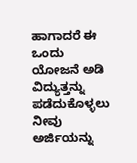ಹಾಗಾದರೆ ಈ ಒಂದು ಯೋಜನೆ ಅಡಿ ವಿದ್ಯುತ್ತನ್ನು ಪಡೆದುಕೊಳ್ಳಲು ನೀವು ಅರ್ಜಿಯನ್ನು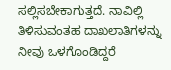ಸಲ್ಲಿಸಬೇಕಾಗುತ್ತದೆ. ನಾವಿಲ್ಲಿ ತಿಳಿಸುವಂತಹ ದಾಖಲಾತಿಗಳನ್ನು ನೀವು ಒಳಗೊಂಡಿದ್ದರೆ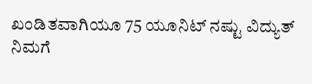ಖಂಡಿತವಾಗಿಯೂ 75 ಯೂನಿಟ್ ನಷ್ಟು ವಿದ್ಯುತ್ ನಿಮಗೆ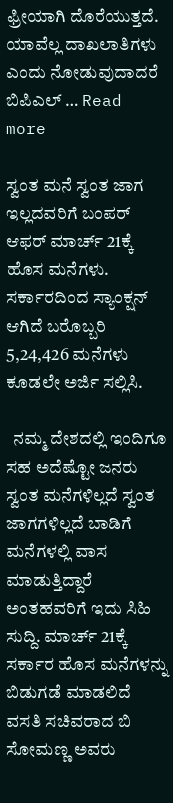ಫ್ರೀಯಾಗಿ ದೊರೆಯುತ್ತದೆ. ಯಾವೆಲ್ಲ ದಾಖಲಾತಿಗಳು ಎಂದು ನೋಡುವುದಾದರೆ ಬಿಪಿಎಲ್ … Read more

ಸ್ವಂತ ಮನೆ ಸ್ವಂತ ಜಾಗ ಇಲ್ಲದವರಿಗೆ ಬಂಪರ್ ಆಫರ್ ಮಾರ್ಚ್ 21ಕ್ಕೆ ಹೊಸ ಮನೆಗಳು. ಸರ್ಕಾರದಿಂದ ಸ್ಯಾಂಕ್ಷನ್ ಆಗಿದೆ ಬರೊಬ್ಬರಿ 5,24,426 ಮನೆಗಳು ಕೂಡಲೇ ಅರ್ಜಿ ಸಲ್ಲಿಸಿ.

  ನಮ್ಮ ದೇಶದಲ್ಲಿ ಇಂದಿಗೂ ಸಹ ಅದೆಷ್ಟೋ ಜನರು ಸ್ವಂತ ಮನೆಗಳಿಲ್ಲದೆ ಸ್ವಂತ ಜಾಗಗಳಿಲ್ಲದೆ ಬಾಡಿಗೆ ಮನೆಗಳಲ್ಲಿ ವಾಸ ಮಾಡುತ್ತಿದ್ದಾರೆ ಅಂತಹವರಿಗೆ ಇದು ಸಿಹಿ ಸುದ್ದಿ. ಮಾರ್ಚ್ 21ಕ್ಕೆ ಸರ್ಕಾರ ಹೊಸ ಮನೆಗಳನ್ನು ಬಿಡುಗಡೆ ಮಾಡಲಿದೆ ವಸತಿ ಸಚಿವರಾದ ಬಿ ಸೋಮಣ್ಣ ಅವರು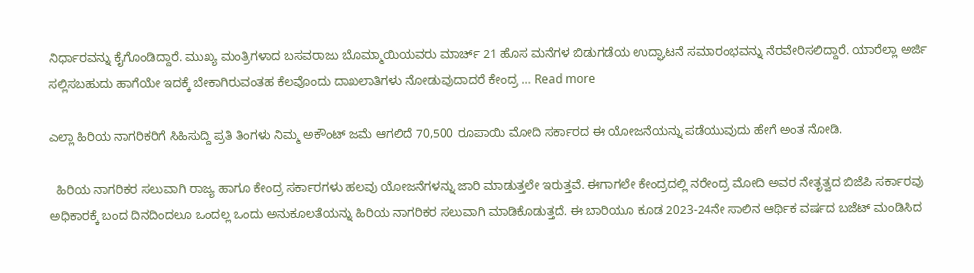ನಿರ್ಧಾರವನ್ನು ಕೈಗೊಂಡಿದ್ದಾರೆ. ಮುಖ್ಯ ಮಂತ್ರಿಗಳಾದ ಬಸವರಾಜು ಬೊಮ್ಮಾಯಿಯವರು ಮಾರ್ಚ್ 21 ಹೊಸ ಮನೆಗಳ ಬಿಡುಗಡೆಯ ಉದ್ಘಾಟನೆ ಸಮಾರಂಭವನ್ನು ನೆರವೇರಿಸಲಿದ್ದಾರೆ. ಯಾರೆಲ್ಲಾ ಅರ್ಜಿ ಸಲ್ಲಿಸಬಹುದು ಹಾಗೆಯೇ ಇದಕ್ಕೆ ಬೇಕಾಗಿರುವಂತಹ ಕೆಲವೊಂದು ದಾಖಲಾತಿಗಳು ನೋಡುವುದಾದರೆ ಕೇಂದ್ರ … Read more

ಎಲ್ಲಾ ಹಿರಿಯ ನಾಗರಿಕರಿಗೆ ಸಿಹಿಸುದ್ದಿ ಪ್ರತಿ ತಿಂಗಳು ನಿಮ್ಮ ಅಕೌಂಟ್ ಜಮೆ ಆಗಲಿದೆ 70,500 ರೂಪಾಯಿ ಮೋದಿ ಸರ್ಕಾರದ ಈ ಯೋಜನೆಯನ್ನು ಪಡೆಯುವುದು ಹೇಗೆ ಅಂತ ನೋಡಿ.

  ಹಿರಿಯ ನಾಗರಿಕರ ಸಲುವಾಗಿ ರಾಜ್ಯ ಹಾಗೂ ಕೇಂದ್ರ ಸರ್ಕಾರಗಳು ಹಲವು ಯೋಜನೆಗಳನ್ನು ಜಾರಿ ಮಾಡುತ್ತಲೇ ಇರುತ್ತವೆ. ಈಗಾಗಲೇ ಕೇಂದ್ರದಲ್ಲಿ ನರೇಂದ್ರ ಮೋದಿ ಅವರ ನೇತೃತ್ವದ ಬಿಜೆಪಿ ಸರ್ಕಾರವು ಅಧಿಕಾರಕ್ಕೆ ಬಂದ ದಿನದಿಂದಲೂ ಒಂದಲ್ಲ ಒಂದು ಅನುಕೂಲತೆಯನ್ನು ಹಿರಿಯ ನಾಗರಿಕರ ಸಲುವಾಗಿ ಮಾಡಿಕೊಡುತ್ತದೆ. ಈ ಬಾರಿಯೂ ಕೂಡ 2023-24ನೇ ಸಾಲಿನ ಆರ್ಥಿಕ ವರ್ಷದ ಬಜೆಟ್ ಮಂಡಿಸಿದ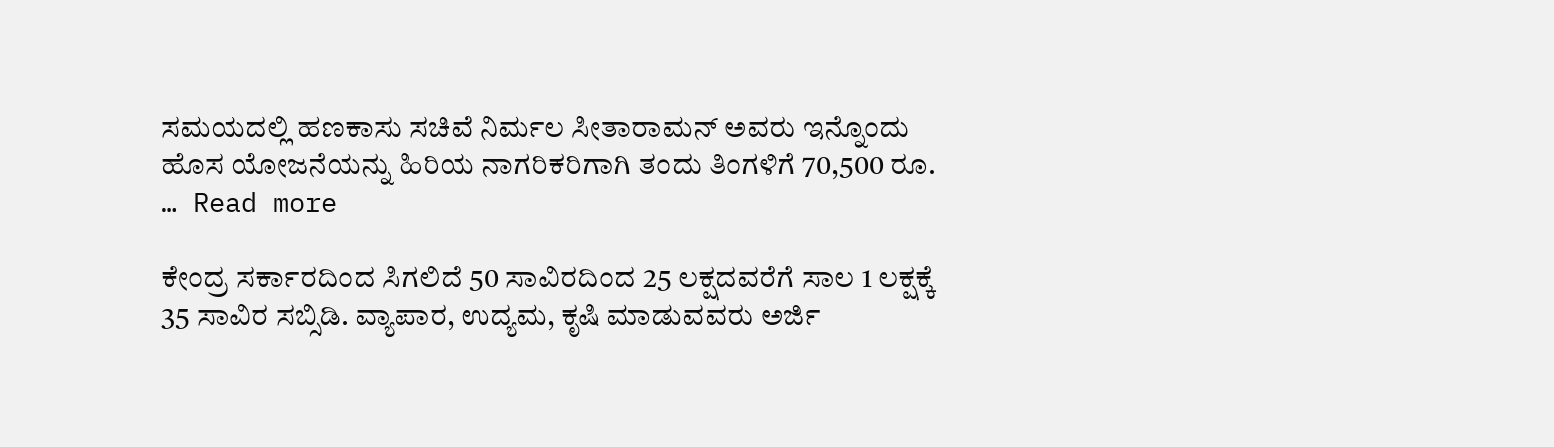ಸಮಯದಲ್ಲಿ ಹಣಕಾಸು ಸಚಿವೆ ನಿರ್ಮಲ ಸೀತಾರಾಮನ್ ಅವರು ಇನ್ನೊಂದು ಹೊಸ ಯೋಜನೆಯನ್ನು ಹಿರಿಯ ನಾಗರಿಕರಿಗಾಗಿ ತಂದು ತಿಂಗಳಿಗೆ 70,500 ರೂ. … Read more

ಕೇಂದ್ರ ಸರ್ಕಾರದಿಂದ ಸಿಗಲಿದೆ 50 ಸಾವಿರದಿಂದ 25 ಲಕ್ಷದವರೆಗೆ ಸಾಲ 1 ಲಕ್ಷಕ್ಕೆ 35 ಸಾವಿರ ಸಬ್ಸಿಡಿ. ವ್ಯಾಪಾರ, ಉದ್ಯಮ, ಕೃಷಿ ಮಾಡುವವರು ಅರ್ಜಿ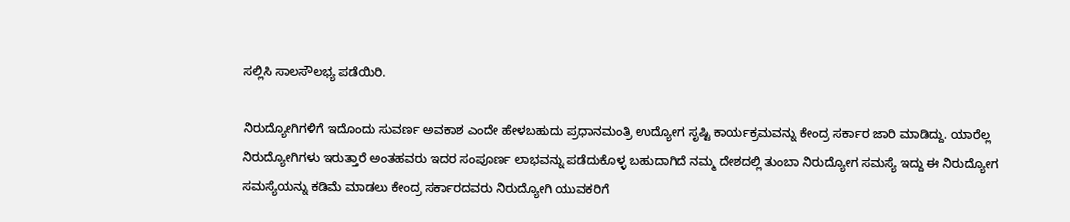ಸಲ್ಲಿಸಿ ಸಾಲಸೌಲಭ್ಯ ಪಡೆಯಿರಿ.

ನಿರುದ್ಯೋಗಿಗಳಿಗೆ ಇದೊಂದು ಸುವರ್ಣ ಅವಕಾಶ ಎಂದೇ ಹೇಳಬಹುದು ಪ್ರಧಾನಮಂತ್ರಿ ಉದ್ಯೋಗ ಸೃಷ್ಟಿ ಕಾರ್ಯಕ್ರಮವನ್ನು ಕೇಂದ್ರ ಸರ್ಕಾರ ಜಾರಿ ಮಾಡಿದ್ದು. ಯಾರೆಲ್ಲ ನಿರುದ್ಯೋಗಿಗಳು ಇರುತ್ತಾರೆ ಅಂತಹವರು ಇದರ ಸಂಪೂರ್ಣ ಲಾಭವನ್ನು ಪಡೆದುಕೊಳ್ಳ ಬಹುದಾಗಿದೆ ನಮ್ಮ ದೇಶದಲ್ಲಿ ತುಂಬಾ ನಿರುದ್ಯೋಗ ಸಮಸ್ಯೆ ಇದ್ದು ಈ ನಿರುದ್ಯೋಗ ಸಮಸ್ಯೆಯನ್ನು ಕಡಿಮೆ ಮಾಡಲು ಕೇಂದ್ರ ಸರ್ಕಾರದವರು ನಿರುದ್ಯೋಗಿ ಯುವಕರಿಗೆ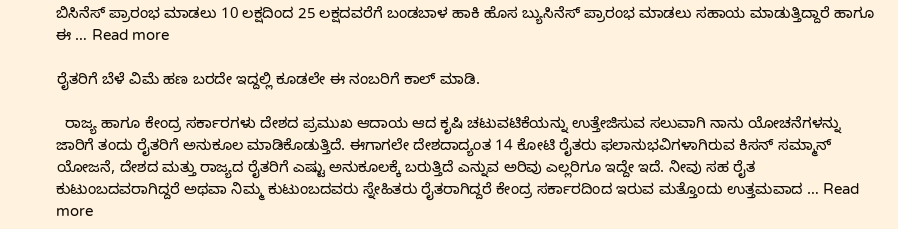ಬಿಸಿನೆಸ್ ಪ್ರಾರಂಭ ಮಾಡಲು 10 ಲಕ್ಷದಿಂದ 25 ಲಕ್ಷದವರೆಗೆ ಬಂಡಬಾಳ ಹಾಕಿ ಹೊಸ ಬ್ಯುಸಿನೆಸ್ ಪ್ರಾರಂಭ ಮಾಡಲು ಸಹಾಯ ಮಾಡುತ್ತಿದ್ದಾರೆ ಹಾಗೂ ಈ … Read more

ರೈತರಿಗೆ ಬೆಳೆ ವಿಮೆ ಹಣ ಬರದೇ ಇದ್ದಲ್ಲಿ ಕೂಡಲೇ ಈ ನಂಬರಿಗೆ ಕಾಲ್ ಮಾಡಿ.

  ರಾಜ್ಯ ಹಾಗೂ ಕೇಂದ್ರ ಸರ್ಕಾರಗಳು ದೇಶದ ಪ್ರಮುಖ ಆದಾಯ ಆದ ಕೃಷಿ ಚಟುವಟಿಕೆಯನ್ನು ಉತ್ತೇಜಿಸುವ ಸಲುವಾಗಿ ನಾನು ಯೋಚನೆಗಳನ್ನು ಜಾರಿಗೆ ತಂದು ರೈತರಿಗೆ ಅನುಕೂಲ ಮಾಡಿಕೊಡುತ್ತಿದೆ. ಈಗಾಗಲೇ ದೇಶದಾದ್ಯಂತ 14 ಕೋಟಿ ರೈತರು ಫಲಾನುಭವಿಗಳಾಗಿರುವ ಕಿಸನ್ ಸಮ್ಮಾನ್ ಯೋಜನೆ, ದೇಶದ ಮತ್ತು ರಾಜ್ಯದ ರೈತರಿಗೆ ಎಷ್ಟು ಅನುಕೂಲಕ್ಕೆ ಬರುತ್ತಿದೆ ಎನ್ನುವ ಅರಿವು ಎಲ್ಲರಿಗೂ ಇದ್ದೇ ಇದೆ. ನೀವು ಸಹ ರೈತ ಕುಟುಂಬದವರಾಗಿದ್ದರೆ ಅಥವಾ ನಿಮ್ಮ ಕುಟುಂಬದವರು ಸ್ನೇಹಿತರು ರೈತರಾಗಿದ್ದರೆ ಕೇಂದ್ರ ಸರ್ಕಾರದಿಂದ ಇರುವ ಮತ್ತೊಂದು ಉತ್ತಮವಾದ … Read more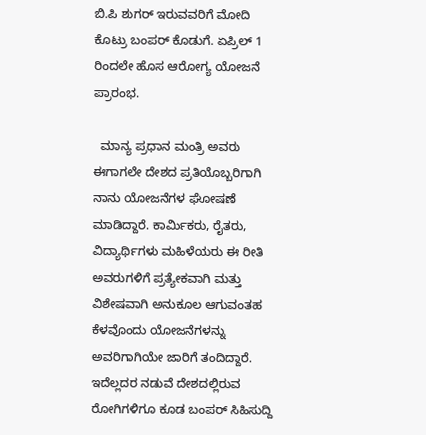ಬಿ.ಪಿ ಶುಗರ್ ಇರುವವರಿಗೆ ಮೋದಿ ಕೊಟ್ರು ಬಂಪರ್ ಕೊಡುಗೆ. ಏಪ್ರಿಲ್ 1 ರಿಂದಲೇ ಹೊಸ ಆರೋಗ್ಯ ಯೋಜನೆ ಪ್ರಾರಂಭ.

  ಮಾನ್ಯ ಪ್ರಧಾನ ಮಂತ್ರಿ ಅವರು ಈಗಾಗಲೇ ದೇಶದ ಪ್ರತಿಯೊಬ್ಬರಿಗಾಗಿ ನಾನು ಯೋಜನೆಗಳ ಘೋಷಣೆ ಮಾಡಿದ್ದಾರೆ. ಕಾರ್ಮಿಕರು, ರೈತರು, ವಿದ್ಯಾರ್ಥಿಗಳು ಮಹಿಳೆಯರು ಈ ರೀತಿ ಅವರುಗಳಿಗೆ ಪ್ರತ್ಯೇಕವಾಗಿ ಮತ್ತು ವಿಶೇಷವಾಗಿ ಅನುಕೂಲ ಆಗುವಂತಹ ಕೆಳವೊಂದು ಯೋಜನೆಗಳನ್ನು ಅವರಿಗಾಗಿಯೇ ಜಾರಿಗೆ ತಂದಿದ್ದಾರೆ. ಇದೆಲ್ಲದರ ನಡುವೆ ದೇಶದಲ್ಲಿರುವ ರೋಗಿಗಳಿಗೂ ಕೂಡ ಬಂಪರ್ ಸಿಹಿಸುದ್ದಿ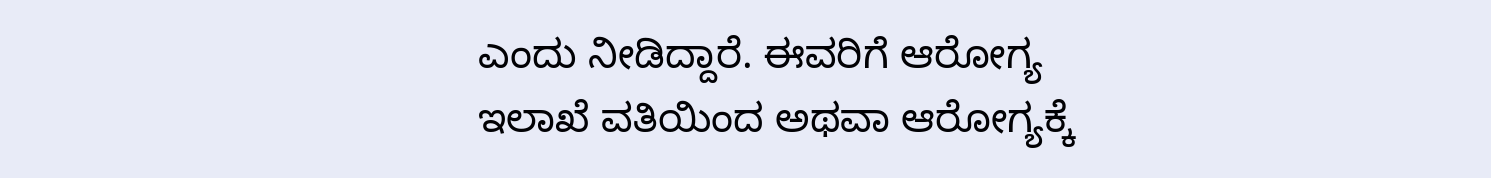ಎಂದು ನೀಡಿದ್ದಾರೆ. ಈವರಿಗೆ ಆರೋಗ್ಯ ಇಲಾಖೆ ವತಿಯಿಂದ ಅಥವಾ ಆರೋಗ್ಯಕ್ಕೆ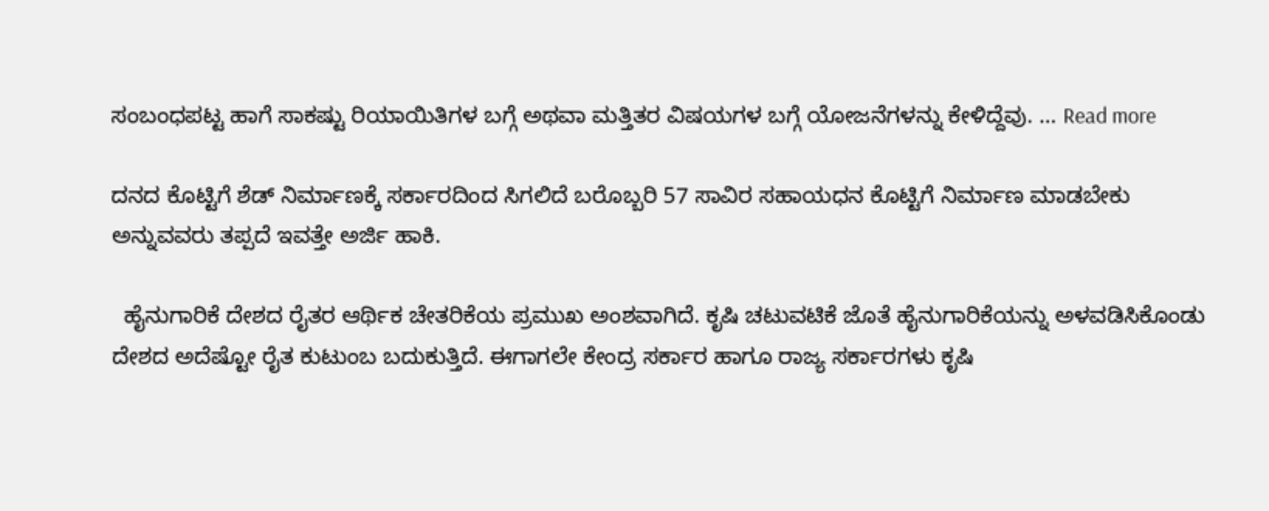ಸಂಬಂಧಪಟ್ಟ ಹಾಗೆ ಸಾಕಷ್ಟು ರಿಯಾಯಿತಿಗಳ ಬಗ್ಗೆ ಅಥವಾ ಮತ್ತಿತರ ವಿಷಯಗಳ ಬಗ್ಗೆ ಯೋಜನೆಗಳನ್ನು ಕೇಳಿದ್ದೆವು. … Read more

ದನದ ಕೊಟ್ಟಿಗೆ ಶೆಡ್ ನಿರ್ಮಾಣಕ್ಕೆ ಸರ್ಕಾರದಿಂದ ಸಿಗಲಿದೆ ಬರೊಬ್ಬರಿ 57 ಸಾವಿರ ಸಹಾಯಧನ ಕೊಟ್ಟಿಗೆ ನಿರ್ಮಾಣ ಮಾಡಬೇಕು ಅನ್ನುವವರು ತಪ್ಪದೆ ಇವತ್ತೇ ಅರ್ಜಿ ಹಾಕಿ.

  ಹೈನುಗಾರಿಕೆ ದೇಶದ ರೈತರ ಆರ್ಥಿಕ ಚೇತರಿಕೆಯ ಪ್ರಮುಖ ಅಂಶವಾಗಿದೆ. ಕೃಷಿ ಚಟುವಟಿಕೆ ಜೊತೆ ಹೈನುಗಾರಿಕೆಯನ್ನು ಅಳವಡಿಸಿಕೊಂಡು ದೇಶದ ಅದೆಷ್ಟೋ ರೈತ ಕುಟುಂಬ ಬದುಕುತ್ತಿದೆ. ಈಗಾಗಲೇ ಕೇಂದ್ರ ಸರ್ಕಾರ ಹಾಗೂ ರಾಜ್ಯ ಸರ್ಕಾರಗಳು ಕೃಷಿ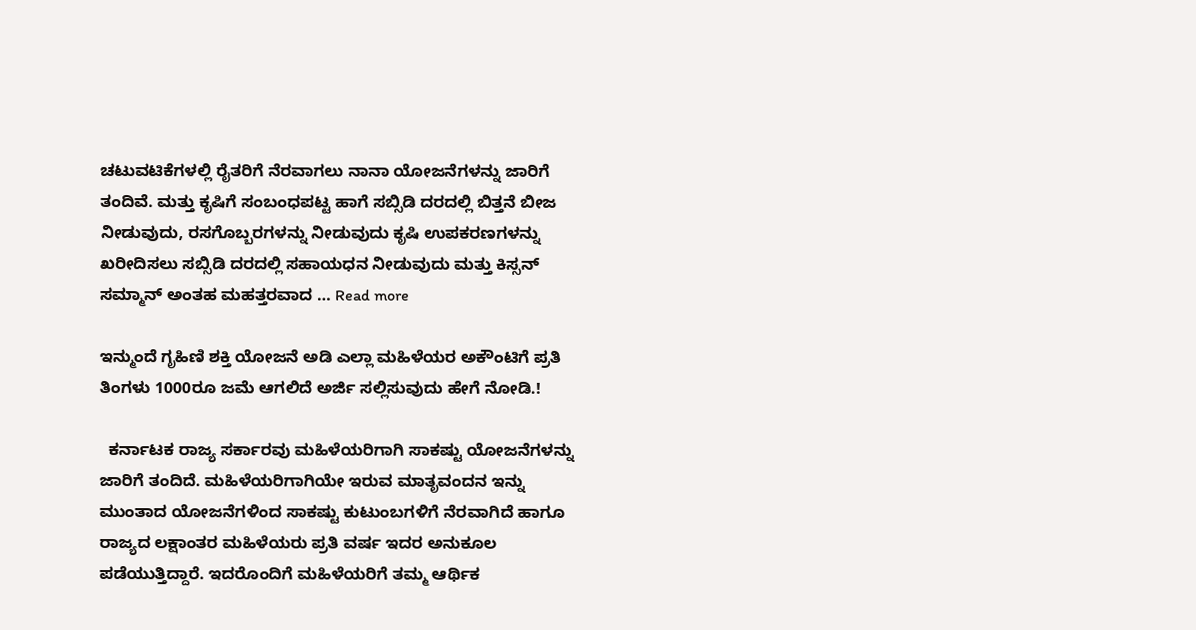ಚಟುವಟಿಕೆಗಳಲ್ಲಿ ರೈತರಿಗೆ ನೆರವಾಗಲು ನಾನಾ ಯೋಜನೆಗಳನ್ನು ಜಾರಿಗೆ ತಂದಿವೆ. ಮತ್ತು ಕೃಷಿಗೆ ಸಂಬಂಧಪಟ್ಟ ಹಾಗೆ ಸಬ್ಸಿಡಿ ದರದಲ್ಲಿ ಬಿತ್ತನೆ ಬೀಜ ನೀಡುವುದು, ರಸಗೊಬ್ಬರಗಳನ್ನು ನೀಡುವುದು ಕೃಷಿ ಉಪಕರಣಗಳನ್ನು ಖರೀದಿಸಲು ಸಬ್ಸಿಡಿ ದರದಲ್ಲಿ ಸಹಾಯಧನ ನೀಡುವುದು ಮತ್ತು ಕಿಸ್ಸನ್ ಸಮ್ಮಾನ್ ಅಂತಹ ಮಹತ್ತರವಾದ … Read more

ಇನ್ಮುಂದೆ ಗೃಹಿಣಿ ಶಕ್ತಿ ಯೋಜನೆ ಅಡಿ ಎಲ್ಲಾ ಮಹಿಳೆಯರ ಅಕೌಂಟಿಗೆ ಪ್ರತಿ ತಿಂಗಳು 1000ರೂ ಜಮೆ ಆಗಲಿದೆ ಅರ್ಜಿ ಸಲ್ಲಿಸುವುದು ಹೇಗೆ ನೋಡಿ.!

  ಕರ್ನಾಟಕ ರಾಜ್ಯ ಸರ್ಕಾರವು ಮಹಿಳೆಯರಿಗಾಗಿ ಸಾಕಷ್ಟು ಯೋಜನೆಗಳನ್ನು ಜಾರಿಗೆ ತಂದಿದೆ. ಮಹಿಳೆಯರಿಗಾಗಿಯೇ ಇರುವ ಮಾತೃವಂದನ ಇನ್ನು ಮುಂತಾದ ಯೋಜನೆಗಳಿಂದ ಸಾಕಷ್ಟು ಕುಟುಂಬಗಳಿಗೆ ನೆರವಾಗಿದೆ ಹಾಗೂ ರಾಜ್ಯದ ಲಕ್ಷಾಂತರ ಮಹಿಳೆಯರು ಪ್ರತಿ ವರ್ಷ ಇದರ ಅನುಕೂಲ ಪಡೆಯುತ್ತಿದ್ದಾರೆ. ಇದರೊಂದಿಗೆ ಮಹಿಳೆಯರಿಗೆ ತಮ್ಮ ಆರ್ಥಿಕ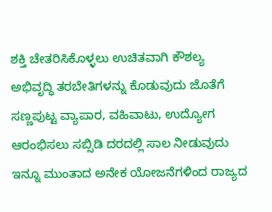ಶಕ್ತಿ ಚೇತರಿಸಿಕೊಳ್ಳಲು ಉಚಿತವಾಗಿ ಕೌಶಲ್ಯ ಅಭಿವೃದ್ಧಿ ತರಬೇತಿಗಳನ್ನು ಕೊಡುವುದು ಜೊತೆಗೆ ಸಣ್ಣಪುಟ್ಟ ವ್ಯಾಪಾರ, ವಹಿವಾಟು, ಉದ್ಯೋಗ ಆರಂಭಿಸಲು ಸಬ್ಸಿಡಿ ದರದಲ್ಲಿ ಸಾಲ ನೀಡುವುದು ಇನ್ನೂ ಮುಂತಾದ ಅನೇಕ ಯೋಜನೆಗಳಿಂದ ರಾಜ್ಯದ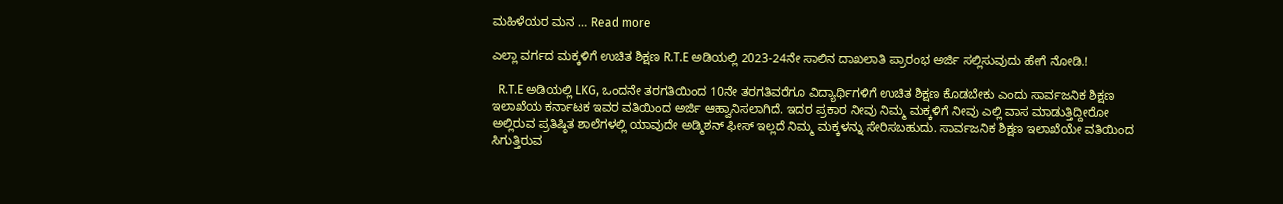ಮಹಿಳೆಯರ ಮನ … Read more

ಎಲ್ಲಾ ವರ್ಗದ ಮಕ್ಕಳಿಗೆ ಉಚಿತ ಶಿಕ್ಷಣ R.T.E ಅಡಿಯಲ್ಲಿ 2023-24ನೇ ಸಾಲಿನ ದಾಖಲಾತಿ ಪ್ರಾರಂಭ ಅರ್ಜಿ ಸಲ್ಲಿಸುವುದು ಹೇಗೆ ನೋಡಿ.!

  R.T.E ಅಡಿಯಲ್ಲಿ LKG, ಒಂದನೇ ತರಗತಿಯಿಂದ 10ನೇ ತರಗತಿವರೆಗೂ ವಿದ್ಯಾರ್ಥಿಗಳಿಗೆ ಉಚಿತ ಶಿಕ್ಷಣ ಕೊಡಬೇಕು ಎಂದು ಸಾರ್ವಜನಿಕ ಶಿಕ್ಷಣ ಇಲಾಖೆಯ ಕರ್ನಾಟಕ ಇವರ ವತಿಯಿಂದ ಅರ್ಜಿ ಆಹ್ವಾನಿಸಲಾಗಿದೆ. ಇದರ ಪ್ರಕಾರ ನೀವು ನಿಮ್ಮ ಮಕ್ಕಳಿಗೆ ನೀವು ಎಲ್ಲಿ ವಾಸ ಮಾಡುತ್ತಿದ್ದೀರೋ ಅಲ್ಲಿರುವ ಪ್ರತಿಷ್ಠಿತ ಶಾಲೆಗಳಲ್ಲಿ ಯಾವುದೇ ಅಡ್ಮಿಶನ್ ಫೀಸ್ ಇಲ್ಲದೆ ನಿಮ್ಮ ಮಕ್ಕಳನ್ನು ಸೇರಿಸಬಹುದು. ಸಾರ್ವಜನಿಕ ಶಿಕ್ಷಣ ಇಲಾಖೆಯೇ ವತಿಯಿಂದ ಸಿಗುತ್ತಿರುವ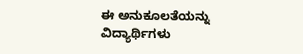ಈ ಅನುಕೂಲತೆಯನ್ನು ವಿದ್ಯಾರ್ಥಿಗಳು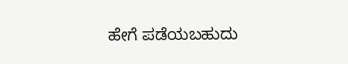ಹೇಗೆ ಪಡೆಯಬಹುದು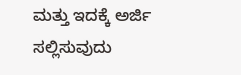ಮತ್ತು ಇದಕ್ಕೆ ಅರ್ಜಿ ಸಲ್ಲಿಸುವುದು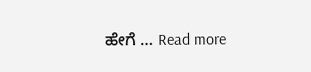ಹೇಗೆ … Read more